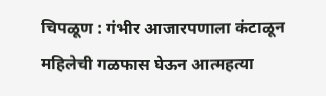चिपळूण : गंभीर आजारपणाला कंटाळून महिलेची गळफास घेऊन आत्महत्या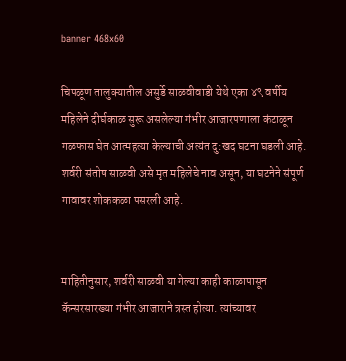banner 468x60

चिपळूण तालुक्यातील असुर्डे साळवीवाडी येथे एका ४९ वर्षीय महिलेने दीर्घकाळ सुरू असलेल्या गंभीर आजारपणाला कंटाळून गळफास घेत आत्महत्या केल्याची अत्यंत दु:खद घटना घडली आहे. शर्वरी संतोष साळवी असे मृत महिलेचे नाव असून, या घटनेने संपूर्ण गावावर शोककळा पसरली आहे.


माहितीनुसार, शर्वरी साळवी या गेल्या काही काळापासून कॅन्सरसारख्या गंभीर आजाराने त्रस्त होत्या. त्यांच्यावर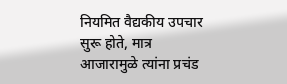नियमित वैद्यकीय उपचार सुरू होते, मात्र आजारामुळे त्यांना प्रचंड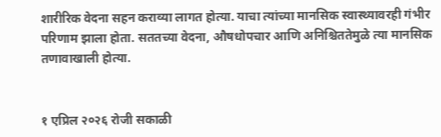शारीरिक वेदना सहन कराव्या लागत होत्या. याचा त्यांच्या मानसिक स्वास्थ्यावरही गंभीर परिणाम झाला होता. सततच्या वेदना, औषधोपचार आणि अनिश्चिततेमुळे त्या मानसिक तणावाखाली होत्या.


१ एप्रिल २०२६ रोजी सकाळी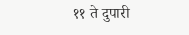११ ते दुपारी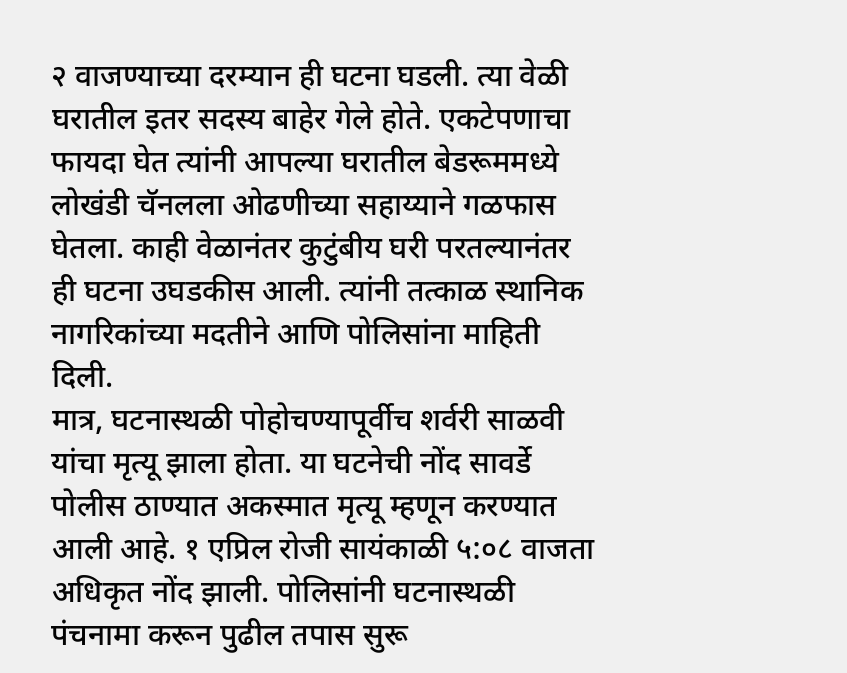२ वाजण्याच्या दरम्यान ही घटना घडली. त्या वेळी घरातील इतर सदस्य बाहेर गेले होते. एकटेपणाचा फायदा घेत त्यांनी आपल्या घरातील बेडरूममध्ये लोखंडी चॅनलला ओढणीच्या सहाय्याने गळफास घेतला. काही वेळानंतर कुटुंबीय घरी परतल्यानंतर ही घटना उघडकीस आली. त्यांनी तत्काळ स्थानिक नागरिकांच्या मदतीने आणि पोलिसांना माहिती दिली.
मात्र, घटनास्थळी पोहोचण्यापूर्वीच शर्वरी साळवी यांचा मृत्यू झाला होता. या घटनेची नोंद सावर्डे पोलीस ठाण्यात अकस्मात मृत्यू म्हणून करण्यात आली आहे. १ एप्रिल रोजी सायंकाळी ५:०८ वाजता अधिकृत नोंद झाली. पोलिसांनी घटनास्थळी पंचनामा करून पुढील तपास सुरू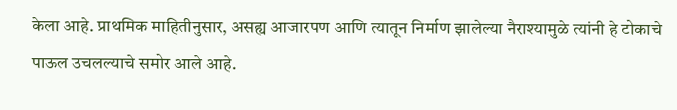केला आहे. प्राथमिक माहितीनुसार, असह्य आजारपण आणि त्यातून निर्माण झालेल्या नैराश्यामुळे त्यांनी हे टोकाचे पाऊल उचलल्याचे समोर आले आहे.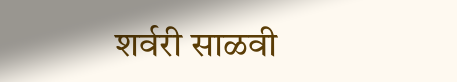शर्वरी साळवी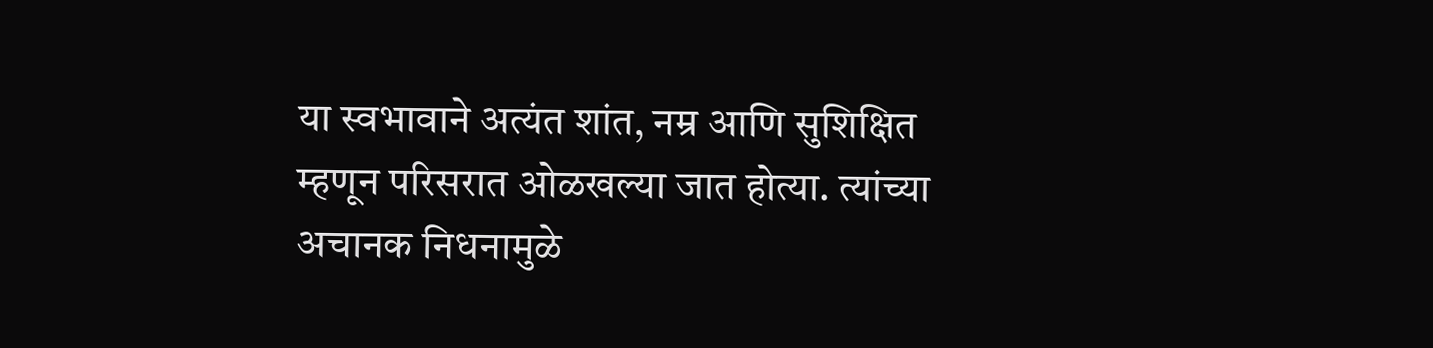या स्वभावाने अत्यंत शांत, नम्र आणि सुशिक्षित म्हणून परिसरात ओळखल्या जात होत्या. त्यांच्या अचानक निधनामुळे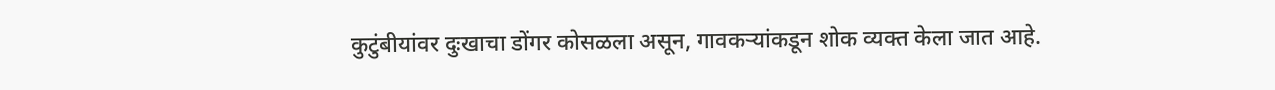कुटुंबीयांवर दुःखाचा डोंगर कोसळला असून, गावकऱ्यांकडून शोक व्यक्त केला जात आहे.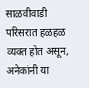साळवीवाडी परिसरात हळहळ व्यक्त होत असून, अनेकांनी या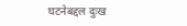घटनेबद्दल दुःख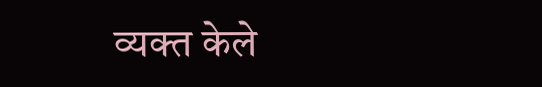व्यक्त केले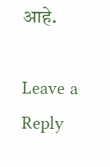आहे.

Leave a Reply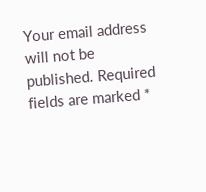Your email address will not be published. Required fields are marked *